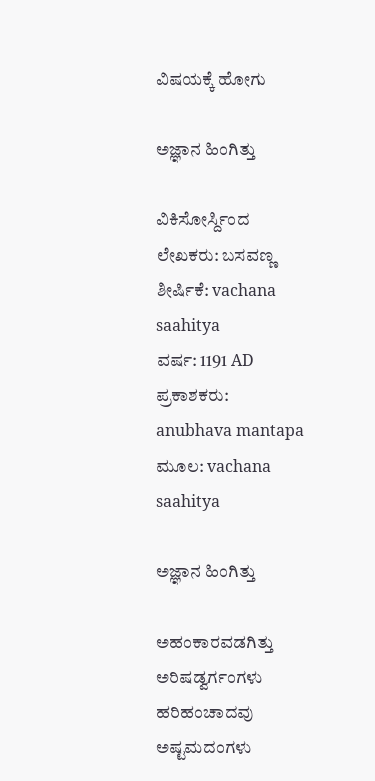ವಿಷಯಕ್ಕೆ ಹೋಗು

ಅಜ್ಞಾನ ಹಿಂಗಿತ್ತು

ವಿಕಿಸೋರ್ಸ್ದಿಂದ
ಲೇಖಕರು: ಬಸವಣ್ಣ
ಶೀರ್ಷಿಕೆ: vachana saahitya
ವರ್ಷ: 1191 AD
ಪ್ರಕಾಶಕರು: anubhava mantapa
ಮೂಲ: vachana saahitya

ಅಜ್ಞಾನ ಹಿಂಗಿತ್ತು

ಅಹಂಕಾರವಡಗಿತ್ತು
ಅರಿಷಡ್ವರ್ಗಂಗಳು ಹರಿಹಂಚಾದವು
ಅಷ್ಟಮದಂಗಳು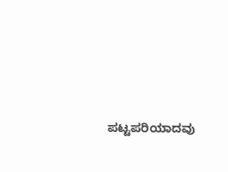ಪಟ್ಟಪರಿಯಾದವು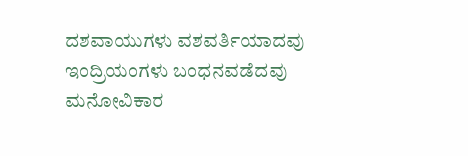ದಶವಾಯುಗಳು ವಶವರ್ತಿಯಾದವು
ಇಂದ್ರಿಯಂಗಳು ಬಂಧನವಡೆದವು
ಮನೋವಿಕಾರ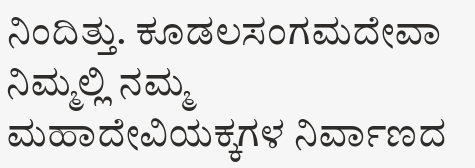ನಿಂದಿತ್ತು. ಕೂಡಲಸಂಗಮದೇವಾ
ನಿಮ್ಮಲ್ಲಿ ನಮ್ಮ ಮಹಾದೇವಿಯಕ್ಕಗಳ ನಿರ್ವಾಣದ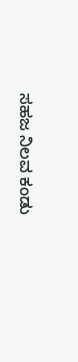ಸಹಜ ನಿಲವ ಕಂಡು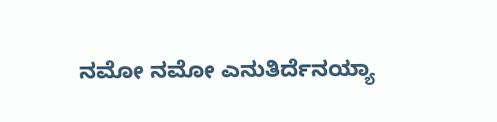ನಮೋ ನಮೋ ಎನುತಿರ್ದೆನಯ್ಯಾ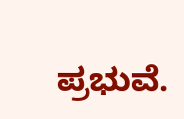ಪ್ರಭುವೆ.